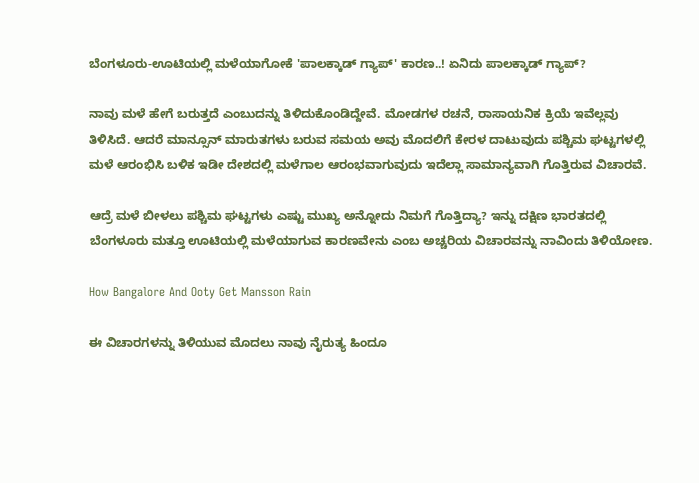ಬೆಂಗಳೂರು-ಊಟಿಯಲ್ಲಿ ಮಳೆಯಾಗೋಕೆ 'ಪಾಲಕ್ಕಾಡ್ ಗ್ಯಾಪ್' ಕಾರಣ..! ಏನಿದು ಪಾಲಕ್ಕಾಡ್ ಗ್ಯಾಪ್?

ನಾವು ಮಳೆ ಹೇಗೆ ಬರುತ್ತದೆ ಎಂಬುದನ್ನು ತಿಳಿದುಕೊಂಡಿದ್ದೇವೆ. ಮೋಡಗಳ ರಚನೆ, ರಾಸಾಯನಿಕ ಕ್ರಿಯೆ ಇವೆಲ್ಲವು ತಿಳಿಸಿದೆ. ಆದರೆ ಮಾನ್ಸೂನ್ ಮಾರುತಗಳು ಬರುವ ಸಮಯ ಅವು ಮೊದಲಿಗೆ ಕೇರಳ ದಾಟುವುದು ಪಶ್ಚಿಮ ಘಟ್ಟಗಳಲ್ಲಿ ಮಳೆ ಆರಂಭಿಸಿ ಬಳಿಕ ಇಡೀ ದೇಶದಲ್ಲಿ ಮಳೆಗಾಲ ಆರಂಭವಾಗುವುದು ಇದೆಲ್ಲಾ ಸಾಮಾನ್ಯವಾಗಿ ಗೊತ್ತಿರುವ ವಿಚಾರವೆ.

ಆದ್ರೆ ಮಳೆ ಬೀಳಲು ಪಶ್ಚಿಮ ಘಟ್ಟಗಳು ಎಷ್ಟು ಮುಖ್ಯ ಅನ್ನೋದು ನಿಮಗೆ ಗೊತ್ತಿದ್ಯಾ? ಇನ್ನು ದಕ್ಷಿಣ ಭಾರತದಲ್ಲಿ ಬೆಂಗಳೂರು ಮತ್ತೂ ಊಟಿಯಲ್ಲಿ ಮಳೆಯಾಗುವ ಕಾರಣವೇನು ಎಂಬ ಅಚ್ಚರಿಯ ವಿಚಾರವನ್ನು ನಾವಿಂದು ತಿಳಿಯೋಣ.

How Bangalore And Ooty Get Mansson Rain

ಈ ವಿಚಾರಗಳನ್ನು ತಿಳಿಯುವ ಮೊದಲು ನಾವು ನೈರುತ್ಯ ಹಿಂದೂ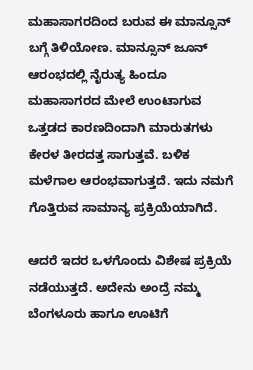ಮಹಾಸಾಗರದಿಂದ ಬರುವ ಈ ಮಾನ್ಸೂನ್ ಬಗ್ಗೆ ತಿಳಿಯೋಣ. ಮಾನ್ಸೂನ್ ಜೂನ್ ಆರಂಭದಲ್ಲಿ ನೈರುತ್ಯ ಹಿಂದೂ ಮಹಾಸಾಗರದ ಮೇಲೆ ಉಂಟಾಗುವ ಒತ್ತಡದ ಕಾರಣದಿಂದಾಗಿ ಮಾರುತಗಳು ಕೇರಳ ತೀರದತ್ತ ಸಾಗುತ್ತವೆ. ಬಳಿಕ ಮಳೆಗಾಲ ಆರಂಭವಾಗುತ್ತದೆ. ಇದು ನಮಗೆ ಗೊತ್ತಿರುವ ಸಾಮಾನ್ಯ ಪ್ರಕ್ರಿಯೆಯಾಗಿದೆ.

ಆದರೆ ಇದರ ಒಳಗೊಂದು ವಿಶೇಷ ಪ್ರಕ್ರಿಯೆ ನಡೆಯುತ್ತದೆ. ಅದೇನು ಅಂದ್ರೆ ನಮ್ಮ ಬೆಂಗಳೂರು ಹಾಗೂ ಊಟಿಗೆ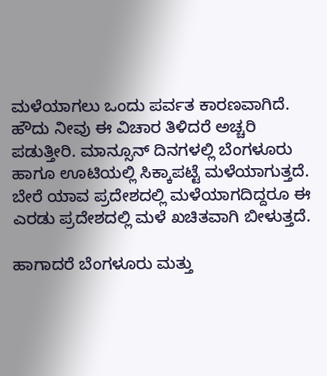ಮಳೆಯಾಗಲು ಒಂದು ಪರ್ವತ ಕಾರಣವಾಗಿದೆ. ಹೌದು ನೀವು ಈ ವಿಚಾರ ತಿಳಿದರೆ ಅಚ್ಚರಿ ಪಡುತ್ತೀರಿ. ಮಾನ್ಸೂನ್ ದಿನಗಳಲ್ಲಿ ಬೆಂಗಳೂರು ಹಾಗೂ ಊಟಿಯಲ್ಲಿ ಸಿಕ್ಕಾಪಟ್ಟೆ ಮಳೆಯಾಗುತ್ತದೆ. ಬೇರೆ ಯಾವ ಪ್ರದೇಶದಲ್ಲಿ ಮಳೆಯಾಗದಿದ್ದರೂ ಈ ಎರಡು ಪ್ರದೇಶದಲ್ಲಿ ಮಳೆ ಖಚಿತವಾಗಿ ಬೀಳುತ್ತದೆ.

ಹಾಗಾದರೆ ಬೆಂಗಳೂರು ಮತ್ತು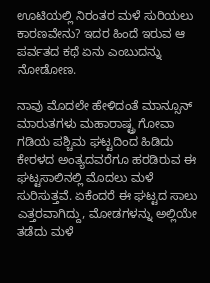ಊಟಿಯಲ್ಲಿ ನಿರಂತರ ಮಳೆ ಸುರಿಯಲು ಕಾರಣವೇನು? ಇದರ ಹಿಂದೆ ಇರುವ ಆ ಪರ್ವತದ ಕಥೆ ಏನು ಎಂಬುದನ್ನು ನೋಡೋಣ.

ನಾವು ಮೊದಲೇ ಹೇಳಿದಂತೆ ಮಾನ್ಸೂನ್ ಮಾರುತಗಳು ಮಹಾರಾಷ್ಟ್ರ ಗೋವಾ ಗಡಿಯ ಪಶ್ಚಿಮ ಘಟ್ಟದಿಂದ ಹಿಡಿದು ಕೇರಳದ ಅಂತ್ಯದವರೆಗೂ ಹರಡಿರುವ ಈ ಘಟ್ಟಸಾಲಿನಲ್ಲಿ ಮೊದಲು ಮಳೆ ಸುರಿಸುತ್ತವೆ. ಏಕೆಂದರೆ ಈ ಘಟ್ಟದ ಸಾಲು ಎತ್ತರವಾಗಿದ್ದು, ಮೋಡಗಳನ್ನು ಅಲ್ಲಿಯೇ ತಡೆದು ಮಳೆ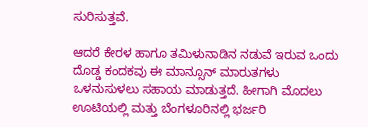ಸುರಿಸುತ್ತವೆ.

ಆದರೆ ಕೇರಳ ಹಾಗೂ ತಮಿಳುನಾಡಿನ ನಡುವೆ ಇರುವ ಒಂದು ದೊಡ್ಡ ಕಂದಕವು ಈ ಮಾನ್ಸೂನ್ ಮಾರುತಗಳು ಒಳನುಸುಳಲು ಸಹಾಯ ಮಾಡುತ್ತದೆ. ಹೀಗಾಗಿ ಮೊದಲು ಊಟಿಯಲ್ಲಿ ಮತ್ತು ಬೆಂಗಳೂರಿನಲ್ಲಿ ಭರ್ಜರಿ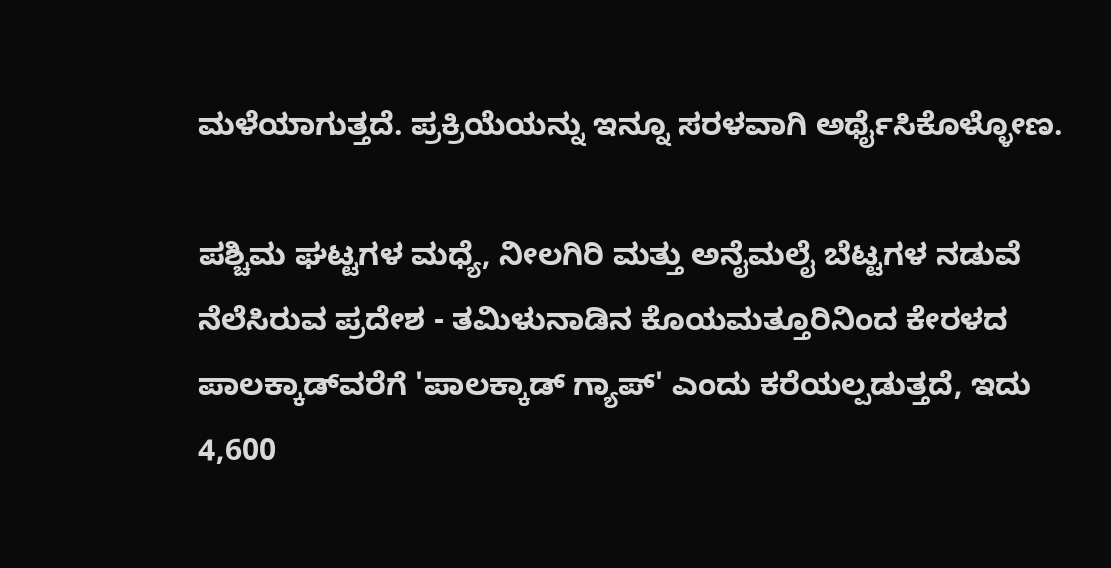ಮಳೆಯಾಗುತ್ತದೆ. ಪ್ರಕ್ರಿಯೆಯನ್ನು ಇನ್ನೂ ಸರಳವಾಗಿ ಅರ್ಥೈಸಿಕೊಳ್ಳೋಣ.

ಪಶ್ಚಿಮ ಘಟ್ಟಗಳ ಮಧ್ಯೆ, ನೀಲಗಿರಿ ಮತ್ತು ಅನೈಮಲೈ ಬೆಟ್ಟಗಳ ನಡುವೆ ನೆಲೆಸಿರುವ ಪ್ರದೇಶ - ತಮಿಳುನಾಡಿನ ಕೊಯಮತ್ತೂರಿನಿಂದ ಕೇರಳದ ಪಾಲಕ್ಕಾಡ್‌ವರೆಗೆ 'ಪಾಲಕ್ಕಾಡ್ ಗ್ಯಾಪ್' ಎಂದು ಕರೆಯಲ್ಪಡುತ್ತದೆ, ಇದು 4,600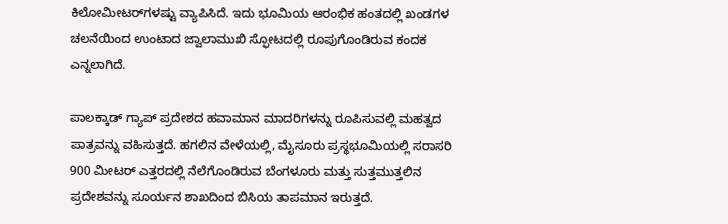ಕಿಲೋಮೀಟರ್‌ಗಳಷ್ಟು ವ್ಯಾಪಿಸಿದೆ. ಇದು ಭೂಮಿಯ ಆರಂಭಿಕ ಹಂತದಲ್ಲಿ ಖಂಡಗಳ ಚಲನೆಯಿಂದ ಉಂಟಾದ ಜ್ವಾಲಾಮುಖಿ ಸ್ಫೋಟದಲ್ಲಿ ರೂಪುಗೊಂಡಿರುವ ಕಂದಕ ಎನ್ನಲಾಗಿದೆ.

ಪಾಲಕ್ಕಾಡ್ ಗ್ಯಾಪ್ ಪ್ರದೇಶದ ಹವಾಮಾನ ಮಾದರಿಗಳನ್ನು ರೂಪಿಸುವಲ್ಲಿ ಮಹತ್ವದ ಪಾತ್ರವನ್ನು ವಹಿಸುತ್ತದೆ. ಹಗಲಿನ ವೇಳೆಯಲ್ಲಿ, ಮೈಸೂರು ಪ್ರಸ್ಥಭೂಮಿಯಲ್ಲಿ ಸರಾಸರಿ 900 ಮೀಟರ್ ಎತ್ತರದಲ್ಲಿ ನೆಲೆಗೊಂಡಿರುವ ಬೆಂಗಳೂರು ಮತ್ತು ಸುತ್ತಮುತ್ತಲಿನ ಪ್ರದೇಶವನ್ನು ಸೂರ್ಯನ ಶಾಖದಿಂದ ಬಿಸಿಯ ತಾಪಮಾನ ಇರುತ್ತದೆ.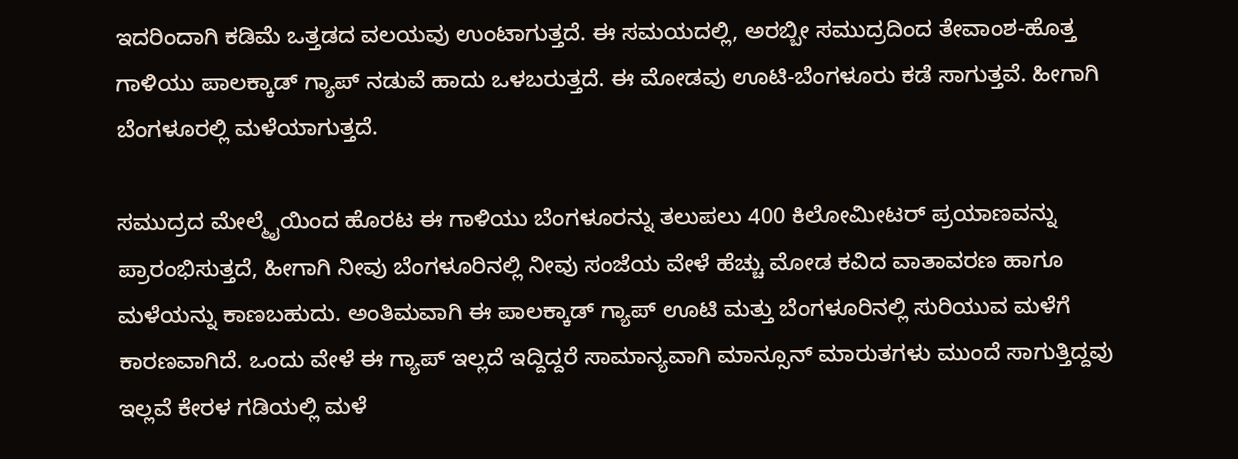ಇದರಿಂದಾಗಿ ಕಡಿಮೆ ಒತ್ತಡದ ವಲಯವು ಉಂಟಾಗುತ್ತದೆ. ಈ ಸಮಯದಲ್ಲಿ, ಅರಬ್ಬೀ ಸಮುದ್ರದಿಂದ ತೇವಾಂಶ-ಹೊತ್ತ ಗಾಳಿಯು ಪಾಲಕ್ಕಾಡ್ ಗ್ಯಾಪ್ ನಡುವೆ ಹಾದು ಒಳಬರುತ್ತದೆ. ಈ ಮೋಡವು ಊಟಿ-ಬೆಂಗಳೂರು ಕಡೆ ಸಾಗುತ್ತವೆ. ಹೀಗಾಗಿ ಬೆಂಗಳೂರಲ್ಲಿ ಮಳೆಯಾಗುತ್ತದೆ.

ಸಮುದ್ರದ ಮೇಲ್ಮೈಯಿಂದ ಹೊರಟ ಈ ಗಾಳಿಯು ಬೆಂಗಳೂರನ್ನು ತಲುಪಲು 400 ಕಿಲೋಮೀಟರ್ ಪ್ರಯಾಣವನ್ನು ಪ್ರಾರಂಭಿಸುತ್ತದೆ, ಹೀಗಾಗಿ ನೀವು ಬೆಂಗಳೂರಿನಲ್ಲಿ ನೀವು ಸಂಜೆಯ ವೇಳೆ ಹೆಚ್ಚು ಮೋಡ ಕವಿದ ವಾತಾವರಣ ಹಾಗೂ ಮಳೆಯನ್ನು ಕಾಣಬಹುದು. ಅಂತಿಮವಾಗಿ ಈ ಪಾಲಕ್ಕಾಡ್ ಗ್ಯಾಪ್ ಊಟಿ ಮತ್ತು ಬೆಂಗಳೂರಿನಲ್ಲಿ ಸುರಿಯುವ ಮಳೆಗೆ ಕಾರಣವಾಗಿದೆ. ಒಂದು ವೇಳೆ ಈ ಗ್ಯಾಪ್ ಇಲ್ಲದೆ ಇದ್ದಿದ್ದರೆ ಸಾಮಾನ್ಯವಾಗಿ ಮಾನ್ಸೂನ್ ಮಾರುತಗಳು ಮುಂದೆ ಸಾಗುತ್ತಿದ್ದವು ಇಲ್ಲವೆ ಕೇರಳ ಗಡಿಯಲ್ಲಿ ಮಳೆ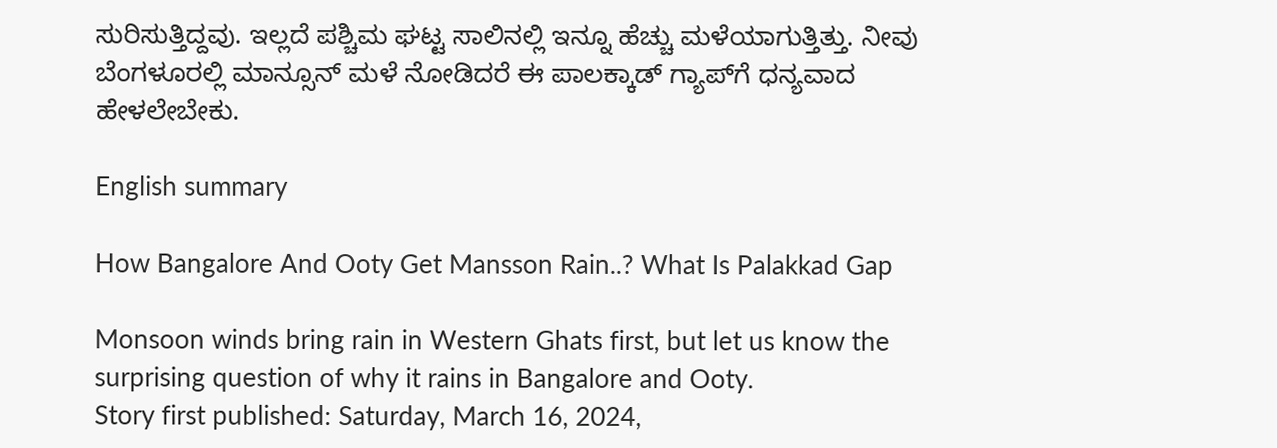ಸುರಿಸುತ್ತಿದ್ದವು. ಇಲ್ಲದೆ ಪಶ್ಚಿಮ ಘಟ್ಟ ಸಾಲಿನಲ್ಲಿ ಇನ್ನೂ ಹೆಚ್ಚು ಮಳೆಯಾಗುತ್ತಿತ್ತು. ನೀವು ಬೆಂಗಳೂರಲ್ಲಿ ಮಾನ್ಸೂನ್ ಮಳೆ ನೋಡಿದರೆ ಈ ಪಾಲಕ್ಕಾಡ್ ಗ್ಯಾಪ್‌ಗೆ ಧನ್ಯವಾದ ಹೇಳಲೇಬೇಕು.

English summary

How Bangalore And Ooty Get Mansson Rain..? What Is Palakkad Gap

Monsoon winds bring rain in Western Ghats first, but let us know the surprising question of why it rains in Bangalore and Ooty.
Story first published: Saturday, March 16, 2024,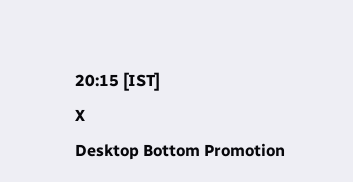20:15 [IST]
X
Desktop Bottom Promotion